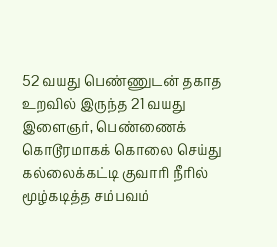52 வயது பெண்ணுடன் தகாத உறவில் இருந்த 21 வயது இளைஞர், பெண்ணைக் கொடூரமாகக் கொலை செய்து கல்லைக்கட்டி குவாரி நீரில் மூழ்கடித்த சம்பவம்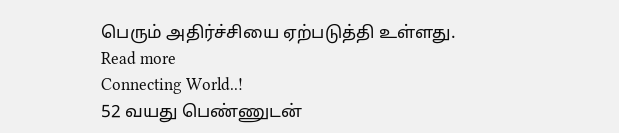பெரும் அதிர்ச்சியை ஏற்படுத்தி உள்ளது.
Read more
Connecting World..!
52 வயது பெண்ணுடன்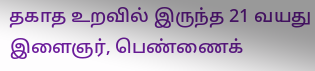தகாத உறவில் இருந்த 21 வயது இளைஞர், பெண்ணைக்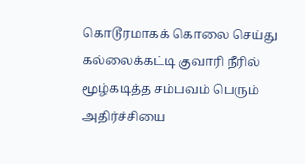கொடூரமாகக் கொலை செய்து கல்லைக்கட்டி குவாரி நீரில் மூழ்கடித்த சம்பவம் பெரும் அதிர்ச்சியை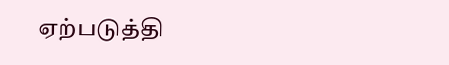ஏற்படுத்தி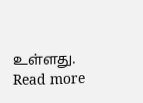உள்ளது.
Read more